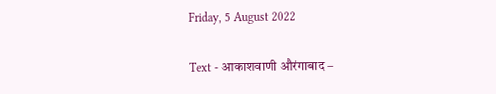Friday, 5 August 2022

Text - आकाशवाणी औरंगाबाद –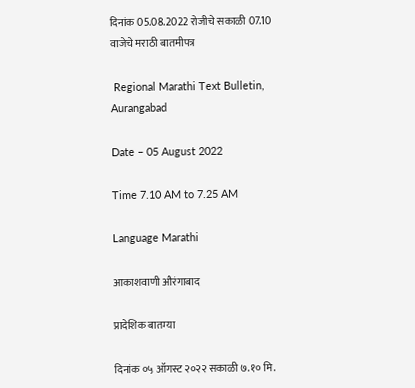दिनांक 05.08.2022 रोजीचे सकाळी 07.10 वाजेचे मराठी बातमीपत्र

 Regional Marathi Text Bulletin, Aurangabad

Date – 05 August 2022

Time 7.10 AM to 7.25 AM

Language Marathi

आकाशवाणी औरंगाबाद

प्रादेशिक बातम्या

दिनांक ०५ ऑगस्ट २०२२ सकाळी ७.१० मि.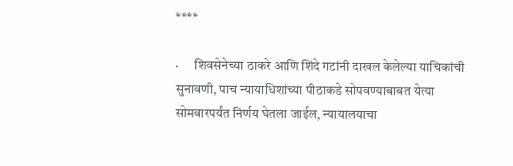****

·      शिवसेनेच्या ठाकरे आणि शिंदे गटांनी दाखल केलेल्या याचिकांची सुनावणी, पाच न्यायाधिशांच्या पीठाकडे सोपवण्याबाबत येत्या सोमवारपर्यंत निर्णय घेतला जाईल, न्यायालयाचा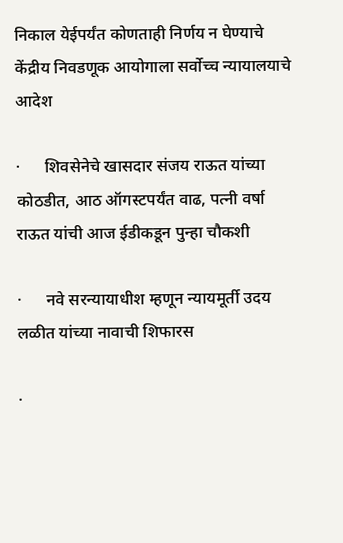निकाल येईपर्यंत कोणताही निर्णय न घेण्याचे केंद्रीय निवडणूक आयोगाला सर्वोच्च न्यायालयाचे आदेश

·      शिवसेनेचे खासदार संजय राऊत यांच्या कोठडीत, आठ ऑगस्टपर्यंत वाढ, पत्नी वर्षा राऊत यांची आज ईडीकडून पुन्हा चौकशी

·      नवे सरन्यायाधीश म्हणून न्यायमूर्ती उदय लळीत यांच्या नावाची शिफारस

·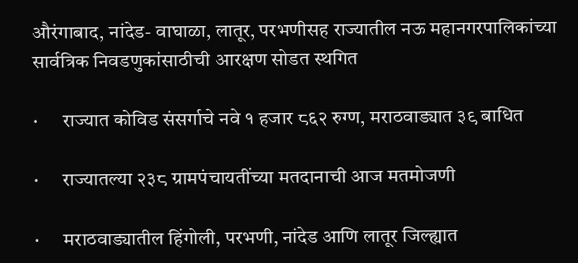औरंगाबाद, नांदेड- वाघाळा, लातूर, परभणीसह राज्यातील नऊ महानगरपालिकांच्या सार्वत्रिक निवडणुकांसाठीची आरक्षण सोडत स्थगित

·      राज्यात कोविड संसर्गाचे नवे १ हजार ८६२ रुग्ण, मराठवाड्यात ३९ बाधित

·      राज्यातल्या २३८ ग्रामपंचायतींच्या मतदानाची आज मतमोजणी

·      मराठवाड्यातील हिंगोली, परभणी, नांदेड आणि लातूर जिल्ह्यात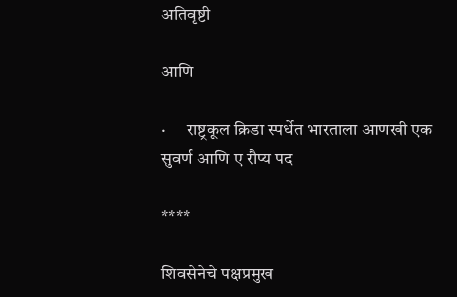अतिवृष्टी

आणि

·      राष्ट्रकूल क्रिडा स्पर्धेत भारताला आणखी एक सुवर्ण आणि ए रौप्य पद

****

शिवसेनेचे पक्षप्रमुख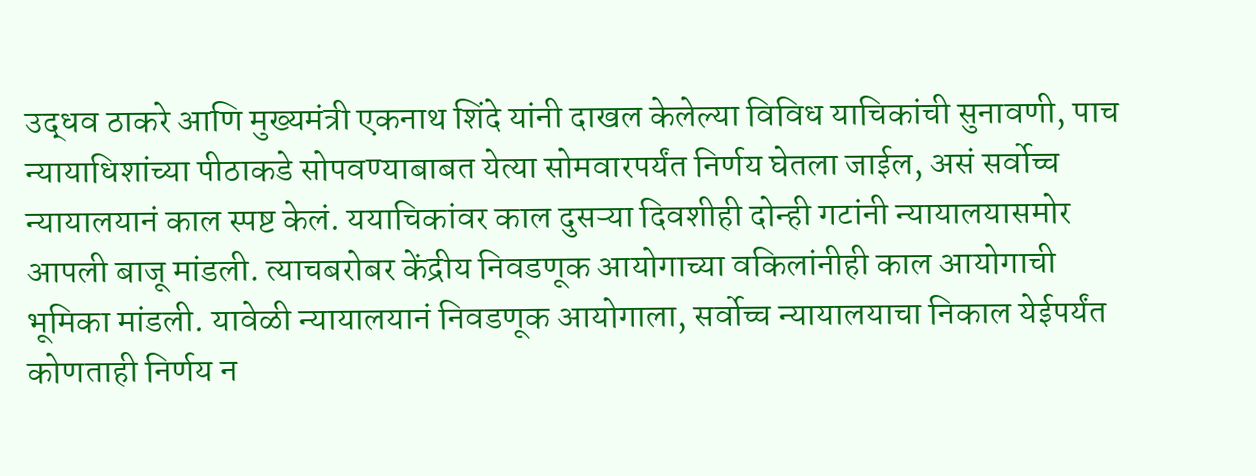उद्धव ठाकरे आणि मुख्यमंत्री एकनाथ शिंदे यांनी दाखल केलेल्या विविध याचिकांची सुनावणी, पाच न्यायाधिशांच्या पीठाकडे सोपवण्याबाबत येत्या सोमवारपर्यंत निर्णय घेतला जाईल, असं सर्वोच्च न्यायालयानं काल स्पष्ट केलं. ययाचिकांवर काल दुसऱ्या दिवशीही दोन्ही गटांनी न्यायालयासमोर आपली बाजू मांडली. त्याचबरोबर केंद्रीय निवडणूक आयोगाच्या वकिलांनीही काल आयोगाची भूमिका मांडली. यावेळी न्यायालयानं निवडणूक आयोगाला, सर्वोच्च न्यायालयाचा निकाल येईपर्यंत कोणताही निर्णय न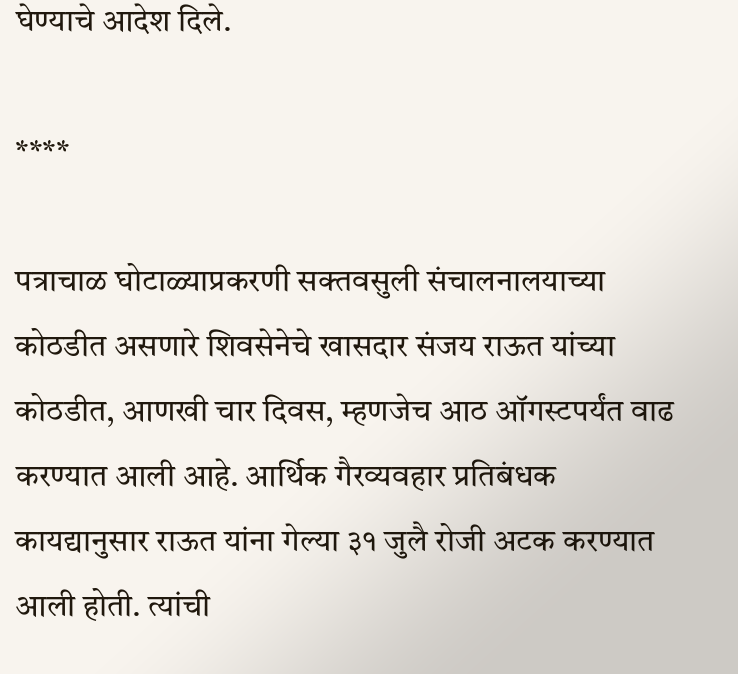घेण्याचे आदेश दिले.

****

पत्राचाळ घोटाळ्याप्रकरणी सक्तवसुली संचालनालयाच्या कोठडीत असणारे शिवसेनेचे खासदार संजय राऊत यांच्या कोठडीत, आणखी चार दिवस, म्हणजेच आठ ऑगस्टपर्यंत वाढ करण्यात आली आहे. आर्थिक गैरव्यवहार प्रतिबंधक कायद्यानुसार राऊत यांना गेल्या ३१ जुलै रोजी अटक करण्यात आली होती. त्यांची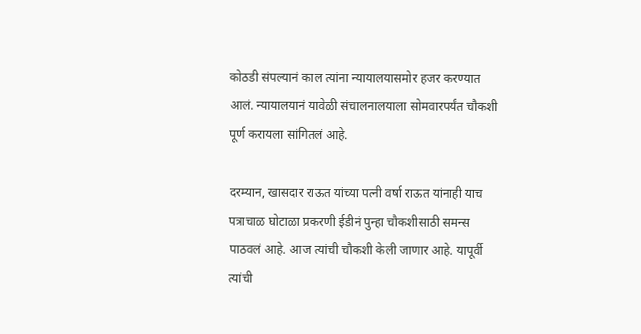कोठडी संपल्यानं काल त्यांना न्यायालयासमोर हजर करण्यात आलं. न्यायालयानं यावेळी संचालनालयाला सोमवारपर्यंत चौकशी पूर्ण करायला सांगितलं आहे.

दरम्यान, खासदार राऊत यांच्या पत्नी वर्षा राऊत यांनाही याच पत्राचाळ घोटाळा प्रकरणी ईडीनं पुन्हा चौकशीसाठी समन्स पाठवलं आहे. आज त्यांची चौकशी केली जाणार आहे. यापूर्वी त्यांची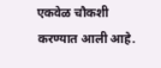एकवेळ चौकशी करण्यात आली आहे.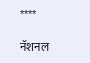****

नॅशनल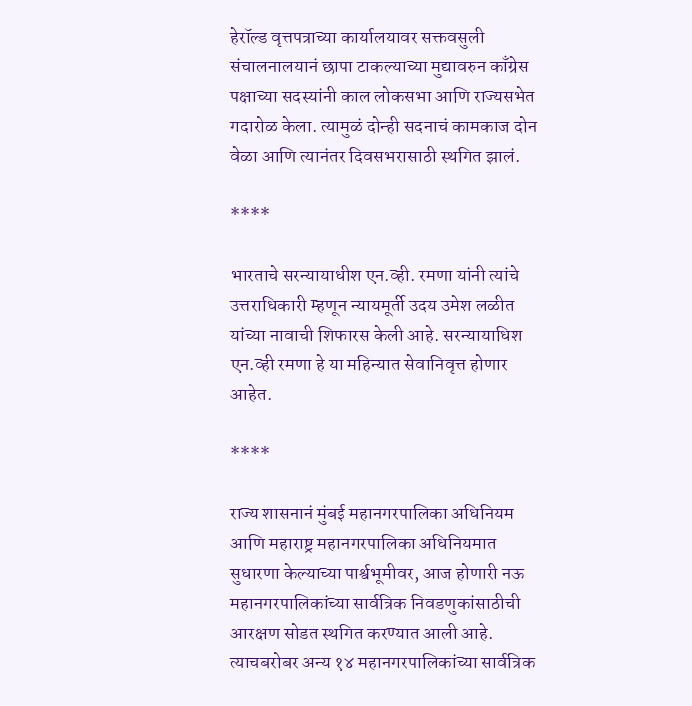हेरॉल्ड वृत्तपत्राच्या कार्यालयावर सक्तवसुली संचालनालयानं छापा टाकल्याच्या मुद्यावरुन काँग्रेस पक्षाच्या सदस्यांनी काल लोकसभा आणि राज्यसभेत गदारोळ केला. त्यामुळं दोन्ही सदनाचं कामकाज दोन वेळा आणि त्यानंतर दिवसभरासाठी स्थगित झालं.

****

भारताचे सरन्यायाधीश एन.व्ही. रमणा यांनी त्यांचे उत्तराधिकारी म्हणून न्यायमूर्ती उदय उमेश लळीत यांच्या नावाची शिफारस केली आहे. सरन्यायाधिश एन.व्ही रमणा हे या महिन्यात सेवानिवृत्त होणार आहेत.

****

राज्य शासनानं मुंबई महानगरपालिका अधिनियम आणि महाराष्ट्र महानगरपालिका अधिनियमात सुधारणा केल्याच्या पार्श्वभूमीवर, आज होणारी नऊ महानगरपालिकांच्या सार्वत्रिक निवडणुकांसाठीची आरक्षण सोडत स्थगित करण्यात आली आहे. त्याचबरोबर अन्य १४ महानगरपालिकांच्या सार्वत्रिक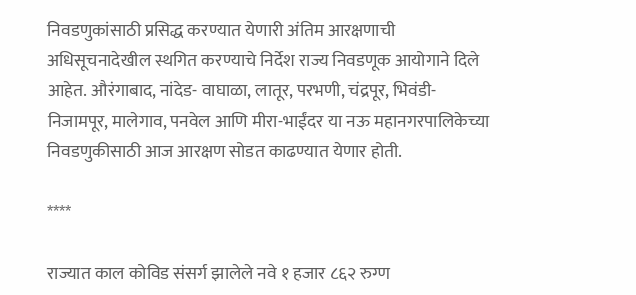निवडणुकांसाठी प्रसिद्ध करण्यात येणारी अंतिम आरक्षणाची अधिसूचनादेखील स्थगित करण्याचे निर्देश राज्य निवडणूक आयोगाने दिले आहेत. औरंगाबाद, नांदेड- वाघाळा, लातूर, परभणी, चंद्रपूर, भिवंडी- निजामपूर, मालेगाव, पनवेल आणि मीरा-भाईंदर या नऊ महानगरपालिकेच्या निवडणुकीसाठी आज आरक्षण सोडत काढण्यात येणार होती.

****

राज्यात काल कोविड संसर्ग झालेले नवे १ हजार ८६२ रुग्ण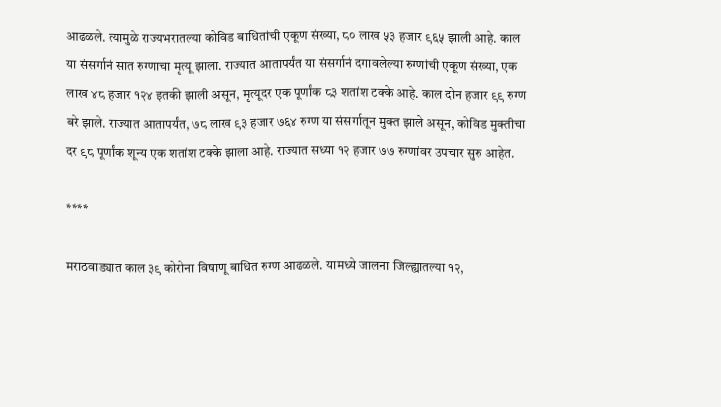आढळले. त्यामुळे राज्यभरातल्या कोविड बाधितांची एकूण संख्या, ८० लाख ५३ हजार ९६५ झाली आहे. काल या संसर्गानं सात रुग्णाचा मृत्यू झाला. राज्यात आतापर्यंत या संसर्गानं दगावलेल्या रुग्णांची एकूण संख्या, एक लाख ४८ हजार १२४ इतकी झाली असून, मृत्यूदर एक पूर्णांक ८३ शतांश टक्के आहे. काल दोन हजार ९९ रुग्ण बरे झाले. राज्यात आतापर्यंत, ७८ लाख ९३ हजार ७६४ रुग्ण या संसर्गातून मुक्त झाले असून, कोविड मुक्तीचा दर ९८ पूर्णांक शून्य एक शतांश टक्के झाला आहे. राज्यात सध्या १२ हजार ७७ रुग्णांवर उपचार सुरु आहेत.

****

मराठवाड्यात काल ३९ कोरोना विषाणू बाधित रुग्ण आढळले. यामध्ये जालना जिल्ह्यातल्या १२,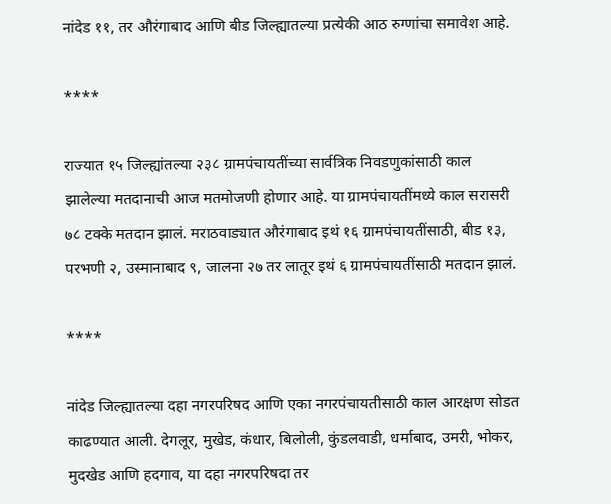नांदेड ११, तर औरंगाबाद आणि बीड जिल्ह्यातल्या प्रत्येकी आठ रुग्णांचा समावेश आहे.

****

राज्यात १५ जिल्ह्यांतल्या २३८ ग्रामपंचायतींच्या सार्वत्रिक निवडणुकांसाठी काल झालेल्या मतदानाची आज मतमोजणी होणार आहे. या ग्रामपंचायतींमध्ये काल सरासरी ७८ टक्के मतदान झालं. मराठवाड्यात औरंगाबाद इथं १६ ग्रामपंचायतींसाठी, बीड १३, परभणी २, उस्मानाबाद ९, जालना २७ तर लातूर इथं ६ ग्रामपंचायतींसाठी मतदान झालं.

****

नांदेड जिल्ह्यातल्या दहा नगरपरिषद आणि एका नगरपंचायतीसाठी काल आरक्षण सोडत काढण्यात आली. देगलूर, मुखेड, कंधार, बिलोली, कुंडलवाडी, धर्माबाद, उमरी, भोकर, मुदखेड आणि हदगाव, या दहा नगरपरिषदा तर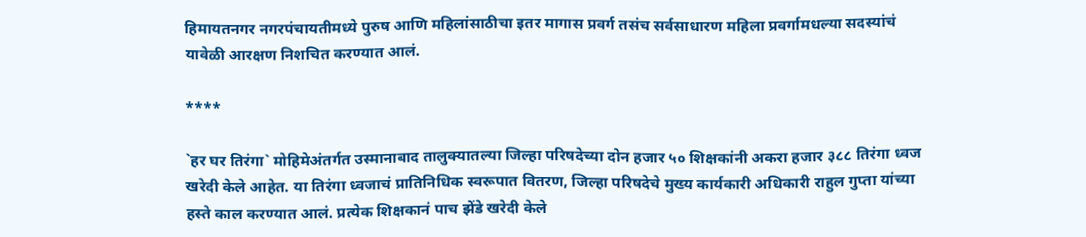हिमायतनगर नगरपंचायतीमध्ये पुरुष आणि महिलांसाठीचा इतर मागास प्रवर्ग तसंच सर्वसाधारण महिला प्रवर्गामधल्या सदस्यांचं यावेळी आरक्षण निशचित करण्यात आलं.

****

`हर घर तिरंगा` मोहिमेअंतर्गत उस्मानाबाद तालुक्यातल्या जिल्हा परिषदेच्या दोन हजार ५० शिक्षकांनी अकरा हजार ३८८ तिरंगा ध्वज खरेदी केले आहेत. या तिरंगा ध्वजाचं प्रातिनिधिक स्वरूपात वितरण, जिल्हा परिषदेचे मुख्य कार्यकारी अधिकारी राहुल गुप्ता यांच्या हस्ते काल करण्यात आलं. प्रत्येक शिक्षकानं पाच झेंडे खरेदी केले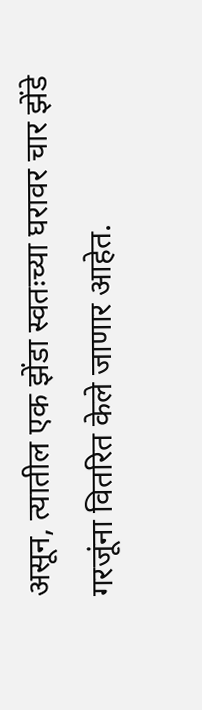असून, त्यातील एक झेंडा स्वतःच्या घरावर चार झेंडे गरजूंना वितरित केले जाणार आहेत.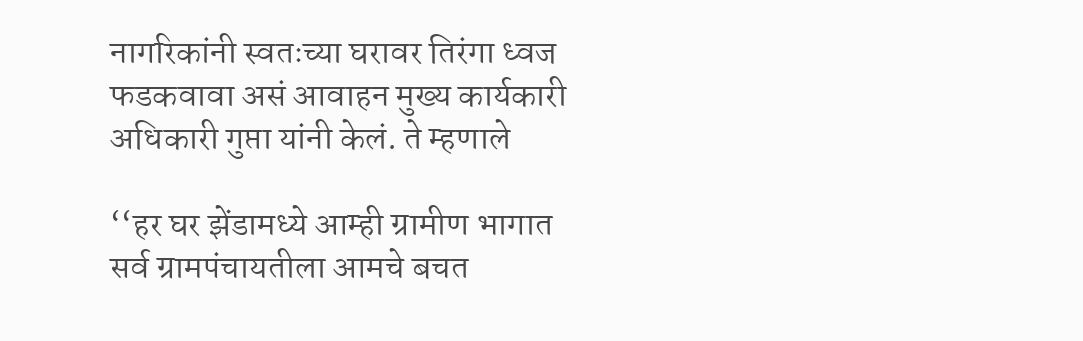नागरिकांनी स्वतःच्या घरावर तिरंगा ध्वज फडकवावा असं आवाहन मुख्य कार्यकारी अधिकारी गुप्ता यांनी केलं. ते म्हणाले

‘‘हर घर झेंडामध्ये आम्ही ग्रामीण भागात सर्व ग्रामपंचायतीला आमचे बचत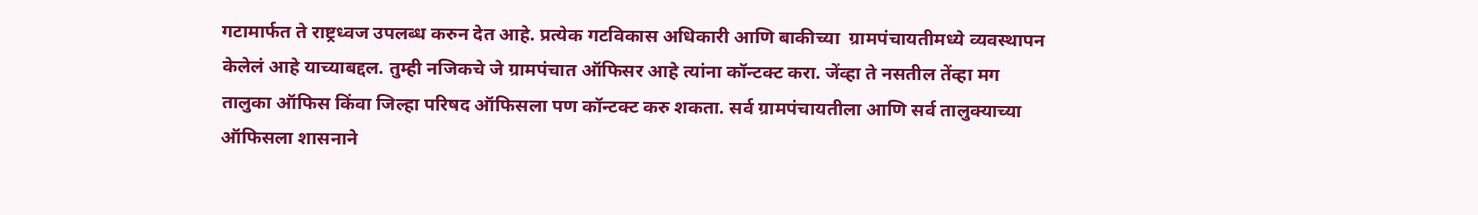गटामार्फत ते राष्ट्रध्वज उपलब्ध करुन देत आहे. प्रत्येक गटविकास अधिकारी आणि बाकीच्या  ग्रामपंचायतीमध्ये व्यवस्थापन केलेलं आहे याच्याबद्दल. तुम्ही नजिकचे जे ग्रामपंचात ऑफिसर आहे त्यांना कॉन्टक्ट करा. जेंव्हा ते नसतील तेंव्हा मग तालुका ऑफिस किंवा जिल्हा परिषद ऑफिसला पण कॉन्टक्ट करु शकता. सर्व ग्रामपंचायतीला आणि सर्व तालुक्याच्या ऑफिसला शासनाने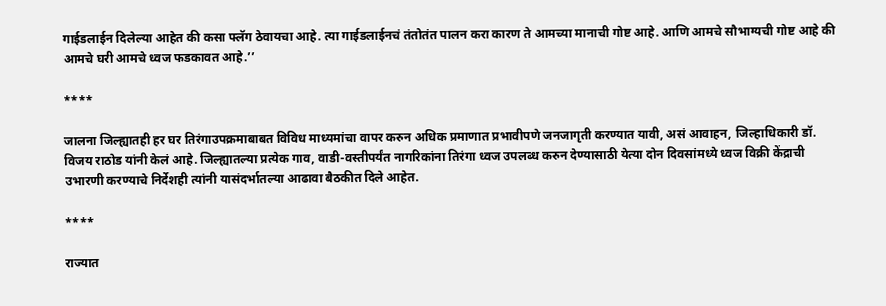गाईडलाईन दिलेल्या आहेत की कसा फ्लॅग ठेवायचा आहे. त्या गाईडलाईनचं तंतोतंत पालन करा कारण ते आमच्या मानाची गोष्ट आहे. आणि आमचे सौभाग्यची गोष्ट आहे की आमचे घरी आमचे ध्वज फडकावत आहे.’’

****

जालना जिल्ह्यातही हर घर तिरंगाउपक्रमाबाबत विविध माध्यमांचा वापर करुन अधिक प्रमाणात प्रभावीपणे जनजागृती करण्यात यावी, असं आवाहन, जिल्हाधिकारी डॉ. विजय राठोड यांनी केलं आहे. जिल्ह्यातल्या प्रत्येक गाव, वाडी-वस्तीपर्यंत नागरिकांना तिरंगा ध्वज उपलब्ध करुन देण्यासाठी येत्या दोन दिवसांमध्ये ध्वज विक्री केंद्राची उभारणी करण्याचे निर्देशही त्यांनी यासंदर्भातल्या आढावा बैठकीत दिले आहेत.

****

राज्यात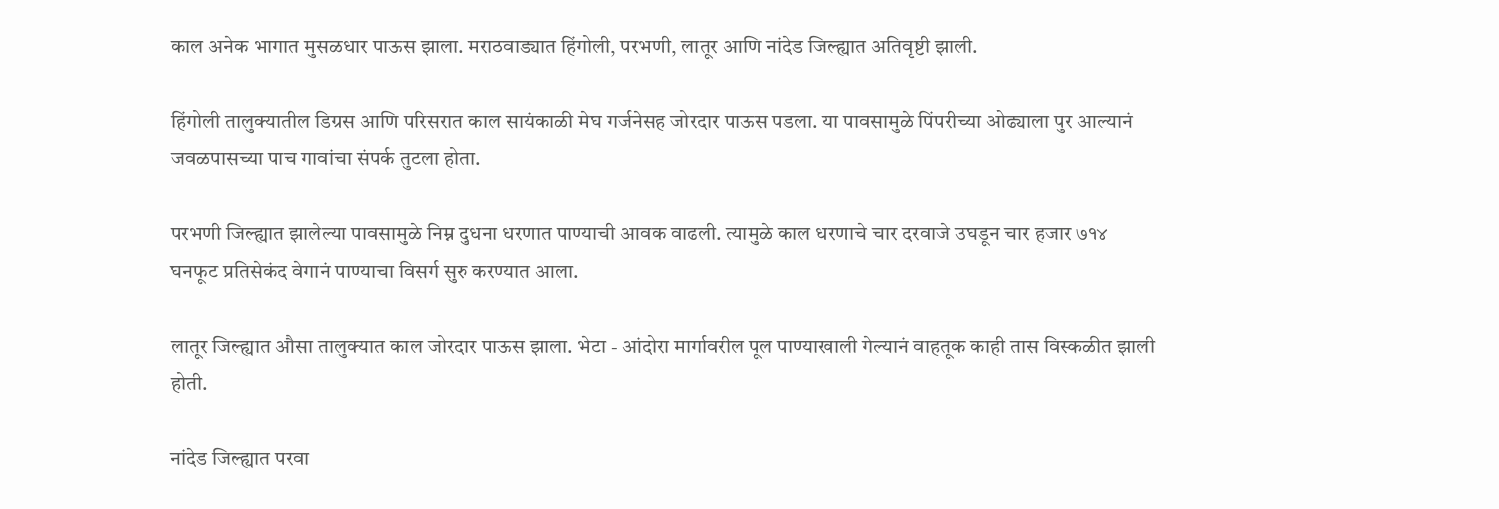काल अनेक भागात मुसळधार पाऊस झाला. मराठवाड्यात हिंगोली, परभणी, लातूर आणि नांदेड जिल्ह्यात अतिवृष्टी झाली.

हिंगोली तालुक्यातील डिग्रस आणि परिसरात काल सायंकाळी मेघ गर्जनेसह जोरदार पाऊस पडला. या पावसामुळे पिंपरीच्या ओढ्याला पुर आल्यानं जवळपासच्या पाच गावांचा संपर्क तुटला होता.

परभणी जिल्ह्यात झालेल्या पावसामुळे निम्न दुधना धरणात पाण्याची आवक वाढली. त्यामुळे काल धरणाचे चार दरवाजे उघडून चार हजार ७१४ घनफूट प्रतिसेकंद वेगानं पाण्याचा विसर्ग सुरु करण्यात आला.

लातूर जिल्ह्यात औसा तालुक्यात काल जोरदार पाऊस झाला. भेटा - आंदोरा मार्गावरील पूल पाण्याखाली गेल्यानं वाहतूक काही तास विस्कळीत झाली होती.

नांदेड जिल्ह्यात परवा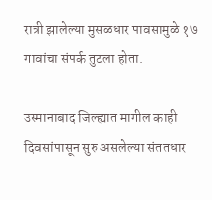रात्री झालेल्या मुसळधार पावसामुळे १७ गावांचा संपर्क तुटला होता.

उस्मानाबाद जिल्ह्यात मागील काही दिवसांपासून सुरु असलेल्या संततधार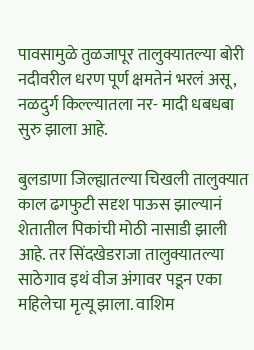पावसामुळे तुळजापूर तालुक्यातल्या बोरी नदीवरील धरण पूर्ण क्षमतेनं भरलं असू, नळदुर्ग किल्ल्यातला नर- मादी धबधबा सुरु झाला आहे.

बुलडाणा जिल्ह्यातल्या चिखली तालुक्यात काल ढगफुटी सदृश पाऊस झाल्यानं शेतातील पिकांची मोठी नासाडी झाली आहे. तर सिंदखेडराजा तालुक्यातल्या साठेगाव इथं वीज अंगावर पडून एका महिलेचा मृत्यू झाला. वाशिम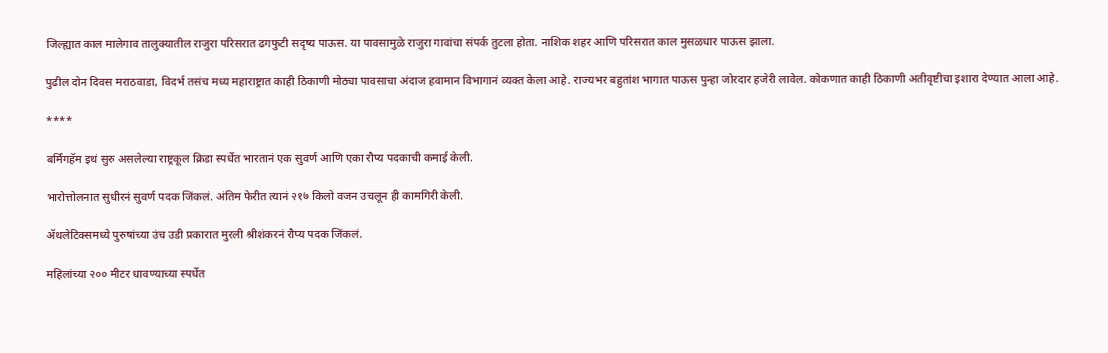जिल्ह्यात काल मालेगाव तालुक्यातील राजुरा परिसरात ढगफुटी सदृष्य पाऊस. या पावसामुळे राजुरा गावांचा संपर्क तुटला होता. नाशिक शहर आणि परिसरात काल मुसळधार पाऊस झाला.

पुढील दोन दिवस मराठवाडा, विदर्भ तसंच मध्य महाराष्ट्रात काही ठिकाणी मोठ्या पावसाचा अंदाज हवामान विभागानं व्यक्त केला आहे. राज्यभर बहुतांश भागात पाऊस पुन्हा जोरदार हजेरी लावेल. कोकणात काही ठिकाणी अतीवृष्टीचा इशारा देण्यात आला आहे.

****

बर्मिंगहॅम इथं सुरु असलेल्या राष्ट्रकूल क्रिडा स्पर्धेत भारतानं एक सुवर्ण आणि एका रौप्य पदकाची कमाई केली.

भारोत्तोलनात सुधीरनं सुवर्ण पदक जिंकलं. अंतिम फेरीत त्यानं २१७ किलो वजन उचलून ही कामगिरी केली.

ॲथलेटिक्समध्ये पुरुषांच्या उंच उडी प्रकारात मुरली श्रीशंकरनं रौप्य पदक जिंकलं.

महिलांच्या २०० मीटर धावण्याच्या स्पर्धेत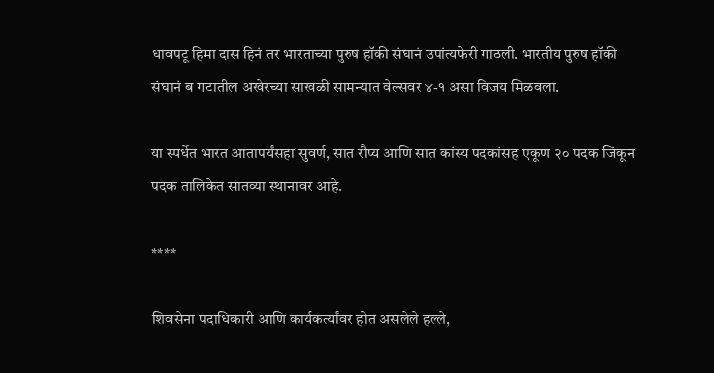धावपटू हिमा दास हिनं तर भारताच्या पुरुष हॉकी संघानं उपांत्यफेरी गाठली. भारतीय पुरुष हॉकी संघानं ब गटातील अखेरच्या साखळी सामन्यात वेल्सवर ४-१ असा विजय मिळवला.

या स्पर्धेत भारत आतापर्यंसहा सुवर्ण, सात रौप्य आणि सात कांस्य पदकांसह एकूण २० पदक जिंकून पदक तालिकेत सातव्या स्थानावर आहे.

****

शिवसेना पदाधिकारी आणि कार्यकर्त्यांवर होत असलेले हल्ले,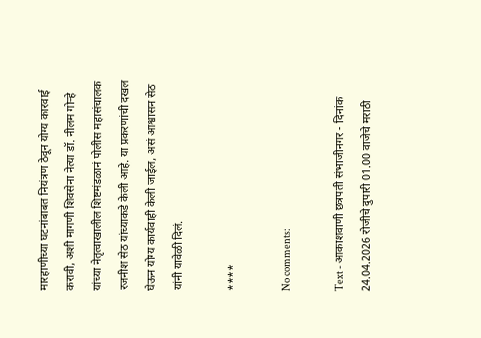मारहाणीच्या घटनांबाबत नियंत्रण ठेवून योग्य कारवाई करावी, अशी मागणी शिवसेना नेत्या डॉ. नीलम गोऱ्हे यांच्या नेतृत्वाखालील शिष्टमंडळानं पोलीस महासंचालक रजनीश सेठ यांच्याकडे केली आहे. या प्रकरणांची दखल घेऊन योग्य कार्यवाही केली जाईल, असं आश्वासन सेठ यांनी यावेळी दिलं.

****

No comments:

Text - आकाशवाणी छत्रपती संभाजीनगर - दिनांक 24.04.2026 रोजीचे दुपारी 01.00 वाजेचे मराठी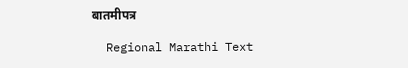बातमीपत्र

  Regional Marathi Text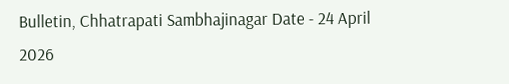Bulletin, Chhatrapati Sambhajinagar Date - 24 April 2026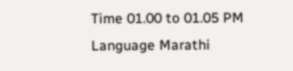Time 01.00 to 01.05 PM Language Marathi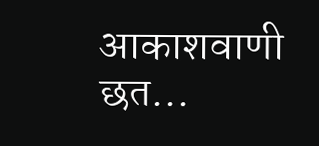आकाशवाणी छत...